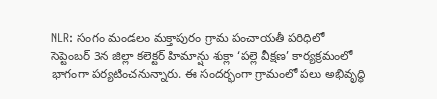NLR: సంగం మండలం మక్తాపురం గ్రామ పంచాయతీ పరిధిలో సెప్టెంబర్ 3న జిల్లా కలెక్టర్ హిమాన్షు శుక్లా ‘పల్లె వీక్షణ’ కార్యక్రమంలో భాగంగా పర్యటించనున్నారు. ఈ సందర్భంగా గ్రామంలో పలు అభివృద్ధి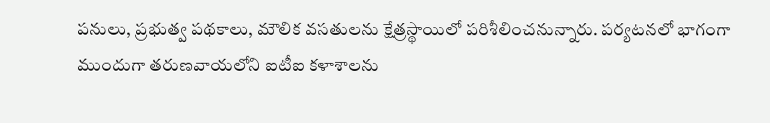పనులు, ప్రభుత్వ పథకాలు, మౌలిక వసతులను క్షేత్రస్థాయిలో పరిశీలించనున్నారు. పర్యటనలో భాగంగా ముందుగా తరుణవాయలోని ఐటీఐ కళాశాలను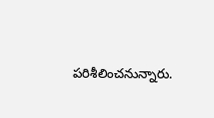పరిశీలించనున్నారు.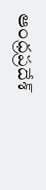ఆంధ్రప్రదేశ్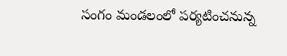సంగం మండలంలో పర్యటించనున్న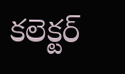కలెక్టర్